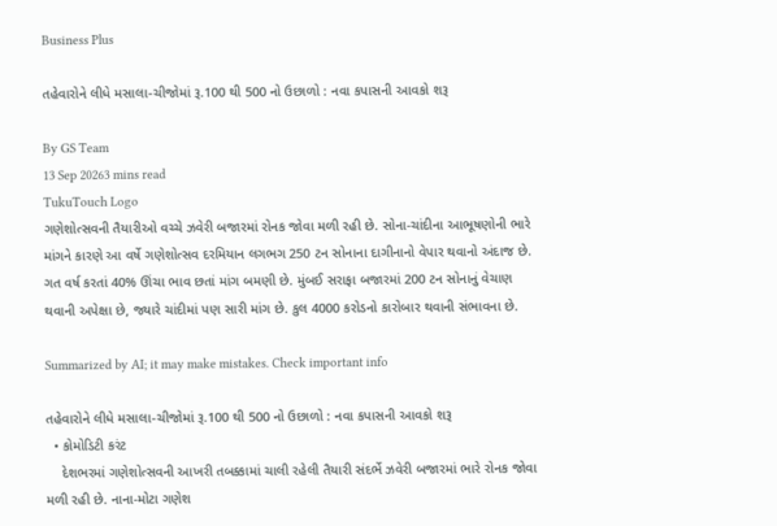Business Plus

તહેવારોને લીધે મસાલા-ચીજોમાં રૂ.100 થી 500 નો ઉછાળો : નવા કપાસની આવકો શરૂ

By GS Team
13 Sep 20263 mins read
TukuTouch Logo
ગણેશોત્સવની તૈયારીઓ વચ્ચે ઝવેરી બજારમાં રોનક જોવા મળી રહી છે. સોના-ચાંદીના આભૂષણોની ભારે માંગને કારણે આ વર્ષે ગણેશોત્સવ દરમિયાન લગભગ 250 ટન સોનાના દાગીનાનો વેપાર થવાનો અંદાજ છે. ગત વર્ષ કરતાં 40% ઊંચા ભાવ છતાં માંગ બમણી છે. મુંબઈ સરાફા બજારમાં 200 ટન સોનાનું વેચાણ થવાની અપેક્ષા છે, જ્યારે ચાંદીમાં પણ સારી માંગ છે. કુલ 4000 કરોડનો કારોબાર થવાની સંભાવના છે.

Summarized by AI; it may make mistakes. Check important info

તહેવારોને લીધે મસાલા-ચીજોમાં રૂ.100 થી 500 નો ઉછાળો : નવા કપાસની આવકો શરૂ
  • કોમોડિટી કરંટ
    દેશભરમાં ગણેશોત્સવની આખરી તબક્કામાં ચાલી રહેલી તૈયારી સંદર્ભે ઝવેરી બજારમાં ભારે રોનક જોવા મળી રહી છે. નાના-મોટા ગણેશ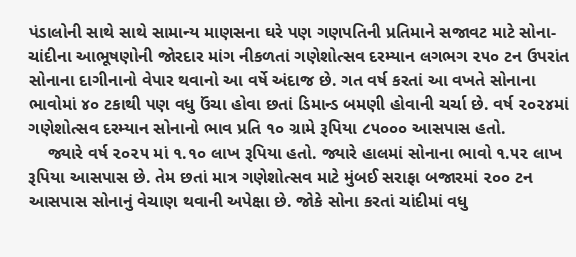પંડાલોની સાથે સાથે સામાન્ય માણસના ઘરે પણ ગણપતિની પ્રતિમાને સજાવટ માટે સોના-ચાંદીના આભૂષણોની જોરદાર માંગ નીકળતાં ગણેશોત્સવ દરમ્યાન લગભગ ૨૫૦ ટન ઉપરાંત સોનાના દાગીનાનો વેપાર થવાનો આ વર્ષે અંદાજ છે. ગત વર્ષ કરતાં આ વખતે સોનાના ભાવોમાં ૪૦ ટકાથી પણ વધુ ઉંચા હોવા છતાં ડિમાન્ડ બમણી હોવાની ચર્ચા છે. વર્ષ ૨૦૨૪માં ગણેશોત્સવ દરમ્યાન સોનાનો ભાવ પ્રતિ ૧૦ ગ્રામે રૂપિયા ૮૫૦૦૦ આસપાસ હતો.
    જ્યારે વર્ષ ૨૦૨૫ માં ૧.૧૦ લાખ રૂપિયા હતો. જ્યારે હાલમાં સોનાના ભાવો ૧.૫૨ લાખ રૂપિયા આસપાસ છે. તેમ છતાં માત્ર ગણેશોત્સવ માટે મુંબઈ સરાફા બજારમાં ૨૦૦ ટન આસપાસ સોનાનું વેચાણ થવાની અપેક્ષા છે. જોકે સોના કરતાં ચાંદીમાં વધુ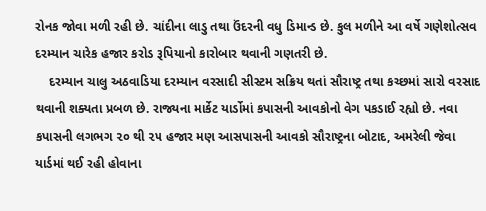રોનક જોવા મળી રહી છે. ચાંદીના લાડુ તથા ઉંદરની વધુ ડિમાન્ડ છે. કુલ મળીને આ વર્ષે ગણેશોત્સવ દરમ્યાન ચારેક હજાર કરોડ રૂપિયાનો કારોબાર થવાની ગણતરી છે.
    દરમ્યાન ચાલુ અઠવાડિયા દરમ્યાન વરસાદી સીસ્ટમ સક્રિય થતાં સૌરાષ્ટ્ર તથા કચ્છમાં સારો વરસાદ થવાની શક્યતા પ્રબળ છે. રાજ્યના માર્કેટ યાર્ડોમાં કપાસની આવકોનો વેગ પકડાઈ રહ્યો છે. નવા કપાસની લગભગ ૨૦ થી ૨૫ હજાર મણ આસપાસની આવકો સૌરાષ્ટ્રના બોટાદ, અમરેલી જેવા યાર્ડમાં થઈ રહી હોવાના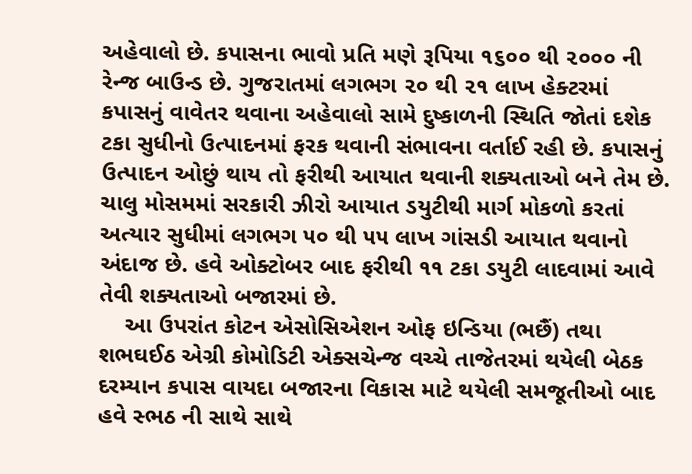અહેવાલો છે. કપાસના ભાવો પ્રતિ મણે રૂપિયા ૧૬૦૦ થી ૨૦૦૦ ની રેન્જ બાઉન્ડ છે. ગુજરાતમાં લગભગ ૨૦ થી ૨૧ લાખ હેક્ટરમાં કપાસનું વાવેતર થવાના અહેવાલો સામે દુષ્કાળની સ્થિતિ જોતાં દશેક ટકા સુધીનો ઉત્પાદનમાં ફરક થવાની સંભાવના વર્તાઈ રહી છે. કપાસનું ઉત્પાદન ઓછું થાય તો ફરીથી આયાત થવાની શક્યતાઓ બને તેમ છે. ચાલુ મોસમમાં સરકારી ઝીરો આયાત ડયુટીથી માર્ગ મોકળો કરતાં અત્યાર સુધીમાં લગભગ ૫૦ થી ૫૫ લાખ ગાંસડી આયાત થવાનો અંદાજ છે. હવે ઓક્ટોબર બાદ ફરીથી ૧૧ ટકા ડયુટી લાદવામાં આવે તેવી શક્યતાઓ બજારમાં છે.
    આ ઉપરાંત કોટન એસોસિએશન ઓફ ઇન્ડિયા (ભછૈં) તથા શભઘઈઠ એગ્રી કોમોડિટી એક્સચેન્જ વચ્ચે તાજેતરમાં થયેલી બેઠક દરમ્યાન કપાસ વાયદા બજારના વિકાસ માટે થયેલી સમજૂતીઓ બાદ હવે સ્ભઠ ની સાથે સાથે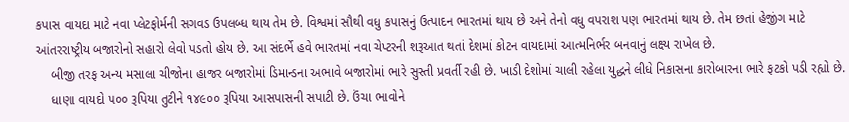કપાસ વાયદા માટે નવા પ્લેટફોર્મની સગવડ ઉપલબ્ધ થાય તેમ છે. વિશ્વમાં સૌથી વધુ કપાસનું ઉત્પાદન ભારતમાં થાય છે અને તેનો વધુ વપરાશ પણ ભારતમાં થાય છે. તેમ છતાં હેજીંગ માટે આંતરરાષ્ટ્રીય બજારોનો સહારો લેવો પડતો હોય છે. આ સંદર્ભે હવે ભારતમાં નવા ચેપ્ટરની શરૂઆત થતાં દેશમાં કોટન વાયદામાં આત્મનિર્ભર બનવાનું લક્ષ્ય રાખેલ છે.
    બીજી તરફ અન્ય મસાલા ચીજોના હાજર બજારોમાં ડિમાન્ડના અભાવે બજારોમાં ભારે સુસ્તી પ્રવર્તી રહી છે. ખાડી દેશોમાં ચાલી રહેલા યુદ્ધને લીધે નિકાસના કારોબારના ભારે ફટકો પડી રહ્યો છે.
    ધાણા વાયદો ૫૦૦ રૂપિયા તુટીને ૧૪૯૦૦ રૂપિયા આસપાસની સપાટી છે. ઉંચા ભાવોને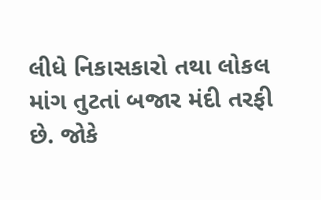લીધે નિકાસકારો તથા લોકલ માંગ તુટતાં બજાર મંદી તરફી છે. જોકે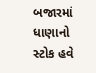બજારમાં ધાણાનો સ્ટોક હવે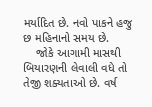મર્યાદિત છે. નવો પાકને હજુ છ મહિનાનો સમય છે.
    જોકે આગામી માસથી બિયારણની લેવાલી વધે તો તેજી શક્યતાઓ છે. વર્ષ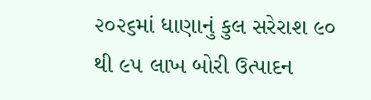૨૦૨૬માં ધાણાનું કુલ સરેરાશ ૯૦ થી ૯૫ લાખ બોરી ઉત્પાદન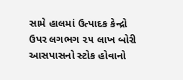સામે હાલમાં ઉત્પાદક કેન્દ્રો ઉપર લગભગ ૨૫ લાખ બોરી આસપાસનો સ્ટોક હોવાનો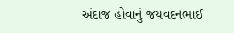અંદાજ હોવાનું જયવદનભાઈ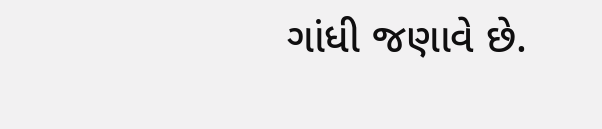ગાંધી જણાવે છે.